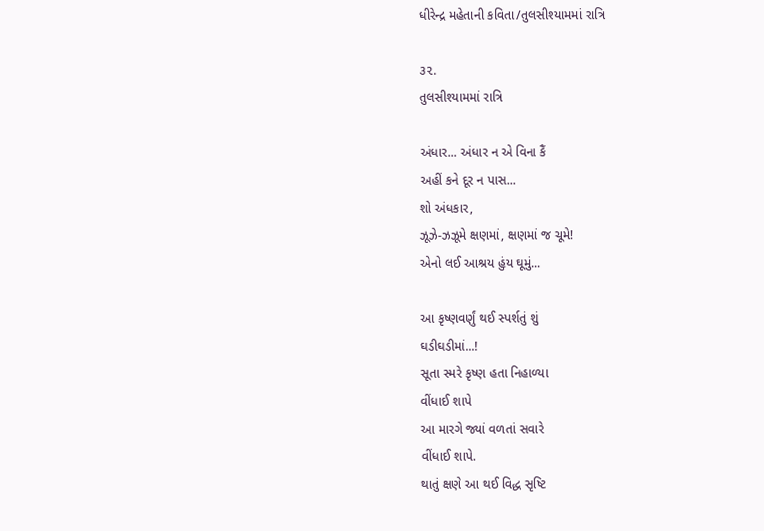ધીરેન્દ્ર મહેતાની કવિતા/તુલસીશ્યામમાં રાત્રિ

૩૨.
તુલસીશ્યામમાં રાત્રિ

અંધાર... અંધાર ન એ વિના કૈં
અહીં કને દૂર ન પાસ...
શો અંધકાર,
ઝૂઝે-ઝઝૂમે ક્ષણમાં, ક્ષણમાં જ ચૂમે!
એનો લઈ આશ્રય હુંય ઘૂમું...

આ કૃષ્ણવર્ણું થઈ સ્પર્શતું શું
ઘડીઘડીમાં...!
સૂતા સ્મરે કૃષ્ણ હતા નિહાળ્યા
વીંધાઈ શાપે
આ મારગે જ્યાં વળતાં સવારે
વીંધાઈ શાપે.
થાતું ક્ષણે આ થઈ વિદ્ધ સૃષ્ટિ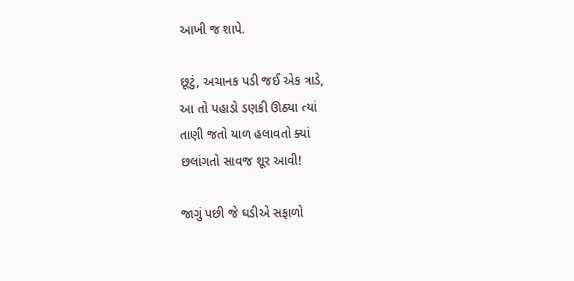આખી જ શાપે.

છૂટું, અચાનક પડી જઈ એક ત્રાડે,
આ તો પહાડો ડણકી ઊઠ્યા ત્યાં
તાણી જતો યાળ હલાવતો ક્યાં
છલાંગતો સાવજ શૂર આવી!

જાગું પછી જે ઘડીએ સફાળો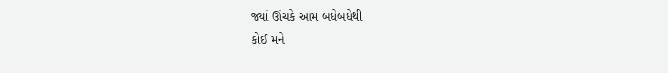જ્યાં ઊંચકે આમ બધેબધેથી
કોઈ મને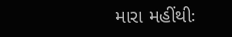મારા મહીંથીઃ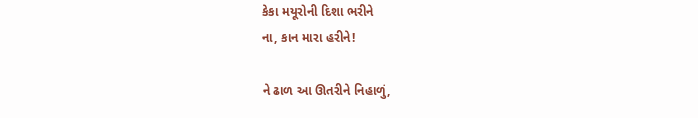કેકા મયૂરોની દિશા ભરીને
ના, કાન મારા હરીને!

ને ઢાળ આ ઊતરીને નિહાળું,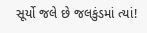સૂર્યો જલે છે જલકુંડમાં ત્યાં!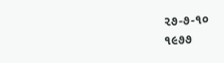૨૭-૭-૧૦
૧૯૭૭